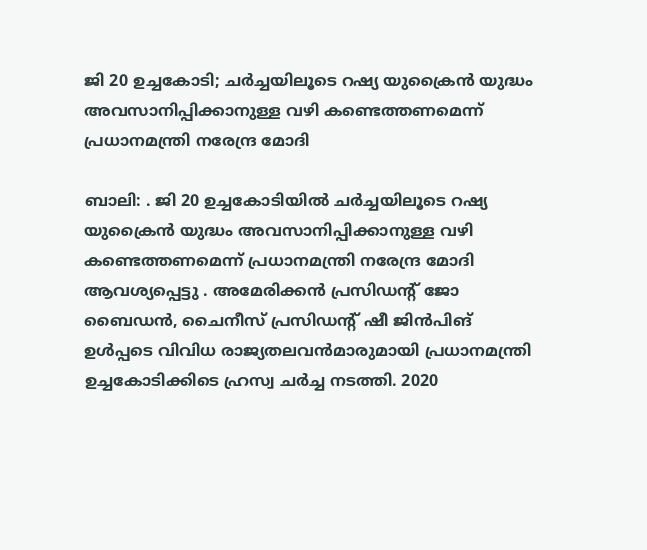ജി 20 ഉച്ചകോടി; ചര്‍ച്ചയിലൂടെ റഷ്യ യുക്രൈന്‍ യുദ്ധം അവസാനിപ്പിക്കാനുള്ള വഴി കണ്ടെത്തണമെന്ന് പ്രധാനമന്ത്രി നരേന്ദ്ര മോദി

ബാലി: . ജി 20 ഉച്ചകോടിയില്‍ ചര്‍ച്ചയിലൂടെ റഷ്യ യുക്രൈന്‍ യുദ്ധം അവസാനിപ്പിക്കാനുള്ള വഴി കണ്ടെത്തണമെന്ന് പ്രധാനമന്ത്രി നരേന്ദ്ര മോദി ആവശ്യപ്പെട്ടു . അമേരിക്കന്‍ പ്രസിഡന്റ് ജോ ബൈഡന്‍, ചൈനീസ് പ്രസിഡന്റ് ഷീ ജിന്‍പിങ് ഉള്‍പ്പടെ വിവിധ രാജ്യതലവന്‍മാരുമായി പ്രധാനമന്ത്രി ഉച്ചകോടിക്കിടെ ഹ്രസ്വ ചര്‍ച്ച നടത്തി. 2020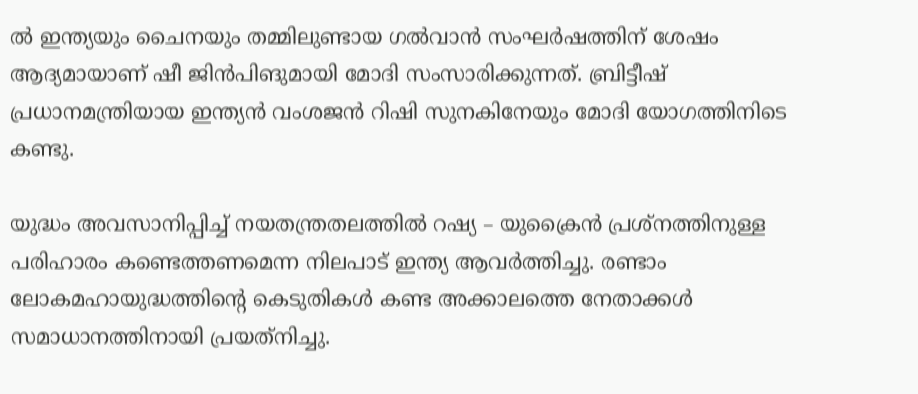ല്‍ ഇന്ത്യയും ചൈനയും തമ്മിലുണ്ടായ ഗല്‍വാന്‍ സംഘര്‍ഷത്തിന് ശേഷം ആദ്യമായാണ് ഷീ ജിന്‍പിങുമായി മോദി സംസാരിക്കുന്നത്. ബ്രിട്ടീഷ് പ്രധാനമന്ത്രിയായ ഇന്ത്യന്‍ വംശജന്‍ റിഷി സുനകിനേയും മോദി യോഗത്തിനിടെ കണ്ടു.

യുദ്ധം അവസാനിപ്പിച്ച് നയതന്ത്രതലത്തില്‍ റഷ്യ – യുക്രൈന്‍ പ്രശ്‌നത്തിനുള്ള പരിഹാരം കണ്ടെത്തണമെന്ന നിലപാട് ഇന്ത്യ ആവര്‍ത്തിച്ചു. രണ്ടാം ലോകമഹായുദ്ധത്തിന്റെ കെടുതികള്‍ കണ്ട അക്കാലത്തെ നേതാക്കള്‍ സമാധാനത്തിനായി പ്രയത്‌നിച്ചു.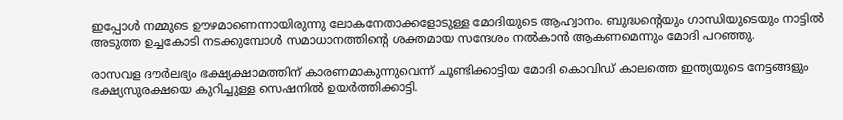ഇപ്പോള്‍ നമ്മുടെ ഊഴമാണെന്നായിരുന്നു ലോകനേതാക്കളോടുള്ള മോദിയുടെ ആഹ്വാനം. ബുദ്ധന്റെയും ഗാന്ധിയുടെയും നാട്ടില്‍ അടുത്ത ഉച്ചകോടി നടക്കുമ്പോള്‍ സമാധാനത്തിന്റെ ശക്തമായ സന്ദേശം നല്‍കാന്‍ ആകണമെന്നും മോദി പറഞ്ഞു.

രാസവള ദൗര്‍ലഭ്യം ഭക്ഷ്യക്ഷാമത്തിന് കാരണമാകുന്നുവെന്ന് ചൂണ്ടിക്കാട്ടിയ മോദി കൊവിഡ് കാലത്തെ ഇന്ത്യയുടെ നേട്ടങ്ങളും ഭക്ഷ്യസുരക്ഷയെ കുറിച്ചുള്ള സെഷനില്‍ ഉയര്‍ത്തിക്കാട്ടി.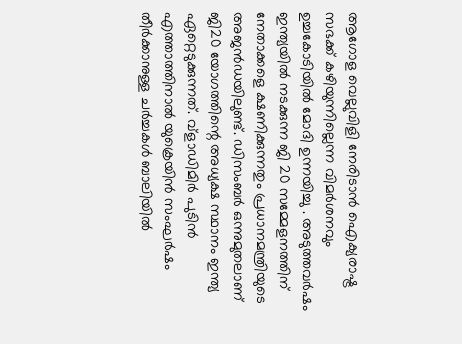ആഗോള വെല്ലുവിളി നേരിടാന്‍ ഐക്യരാഷ്ട്ര സഭക്ക് കഴിയുന്നില്ലെന്ന വിമര്‍ശനവും ഉച്ചകോടിയില്‍ മോദി ഉന്നയിച്ചു . അടുത്തവര്‍ഷം ഇന്ത്യയില്‍ നടക്കുന്ന ജി 20 സമ്മേളനത്തിന് നേതാക്കളെ ക്ഷണിക്കുന്നതും പ്രധാനമന്ത്രിയുടെ അജന്‍ഡയിലുണ്ട്. ഡിസംബര്‍ ഒന്നുമുതലാണ് ജി20 യോഗത്തിന്റെ അധ്യക്ഷ സ്ഥാനം ഇന്ത്യ ഏറ്റെടുക്കുന്നത്. വ്‌ളാഡിമിര്‍ പുടിന്‍ എത്താത്തിനാല്‍ യുക്രെയിന്‍ സംഘര്‍ഷം തീര്‍ക്കാനുള്ള ചര്‍ച്ചകള്‍ ബാലിയില്‍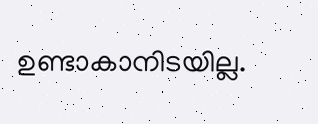ഉണ്ടാകാനിടയില്ല.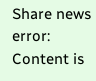Share news
error: Content is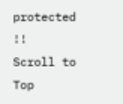protected !!
Scroll to Top